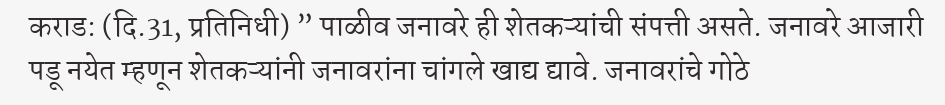कराड: (दि.31, प्रतिनिधी) ” पाळीव जनावरे ही शेतकऱ्यांची संपत्ती असते. जनावरे आजारी पडू नयेत म्हणून शेतकऱ्यांनी जनावरांना चांगले खाद्य द्यावे. जनावरांचे गोठे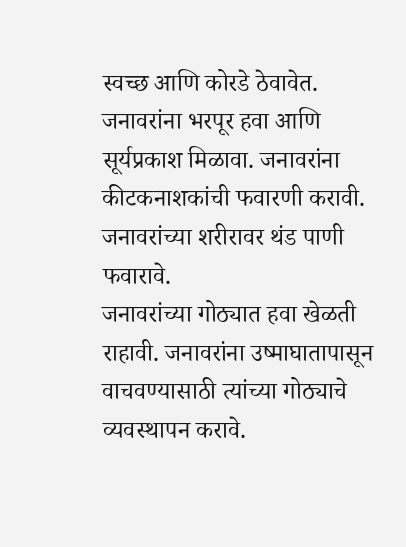स्वच्छ आणि कोरडे ठेवावेत. जनावरांना भरपूर हवा आणि सूर्यप्रकाश मिळावा. जनावरांना कीटकनाशकांची फवारणी करावी. जनावरांच्या शरीरावर थंड पाणी फवारावे.
जनावरांच्या गोठ्यात हवा खेळती राहावी. जनावरांना उष्माघातापासून वाचवण्यासाठी त्यांच्या गोठ्याचे व्यवस्थापन करावे.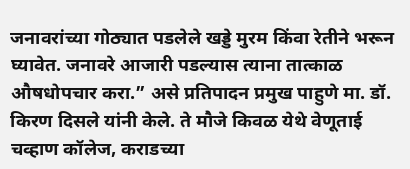जनावरांच्या गोठ्यात पडलेले खड्डे मुरम किंवा रेतीने भरून घ्यावेत. जनावरे आजारी पडल्यास त्याना तात्काळ औषधोपचार करा.” असे प्रतिपादन प्रमुख पाहुणे मा. डॉ. किरण दिसले यांनी केले. ते मौजे किवळ येथे वेणूताई चव्हाण कॉलेज, कराडच्या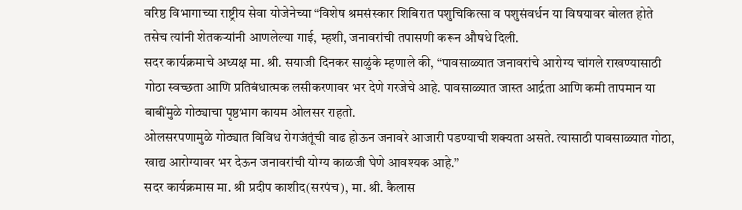वरिष्ठ विभागाच्या राष्ट्रीय सेवा योजेनेच्या “विशेष श्रमसंस्कार शिबिरात पशुचिकित्सा व पशुसंवर्धन या विषयावर बोलत होते तसेच त्यांनी शेतकऱ्यांनी आणलेल्या गाई, म्हशी, जनावरांची तपासणी करून औषधे दिली.
सदर कार्यक्रमाचे अध्यक्ष मा. श्री. सयाजी दिनकर साळुंके म्हणाले की, “पावसाळ्यात जनावरांचे आरोग्य चांगले राखण्यासाठी गोठा स्वच्छता आणि प्रतिबंधात्मक लसीकरणावर भर देणे गरजेचे आहे. पावसाळ्यात जास्त आर्द्रता आणि कमी तापमान या बाबींमुळे गोठ्याचा पृष्ठभाग कायम ओलसर राहतो.
ओलसरपणामुळे गोठ्यात विविध रोगजंतूंची वाढ होऊन जनावरे आजारी पडण्याची शक्यता असते. त्यासाठी पावसाळ्यात गोठा, खाद्य आरोग्यावर भर देऊन जनावरांची योग्य काळजी घेणे आवश्यक आहे.”
सदर कार्यक्रमास मा. श्री प्रदीप काशीद(सरपंच), मा. श्री. कैलास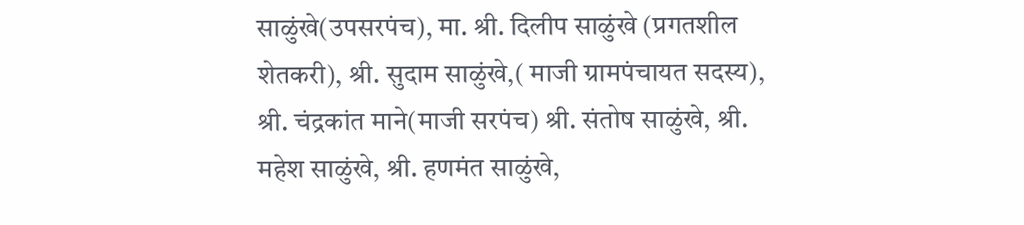साळुंखे(उपसरपंच), मा. श्री. दिलीप साळुंखे (प्रगतशील शेतकरी), श्री. सुदाम साळुंखे,( माजी ग्रामपंचायत सदस्य), श्री. चंद्रकांत माने(माजी सरपंच) श्री. संतोष साळुंखे, श्री. महेश साळुंखे, श्री. हणमंत साळुंखे,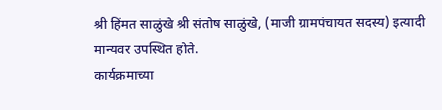श्री हिंमत साळुंखे श्री संतोष साळुंखे, (माजी ग्रामपंचायत सदस्य) इत्यादी मान्यवर उपस्थित होते.
कार्यक्रमाच्या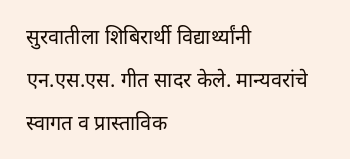सुरवातीला शिबिरार्थी विद्यार्थ्यांनी एन.एस.एस. गीत सादर केले. मान्यवरांचे स्वागत व प्रास्ताविक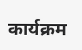कार्यक्रम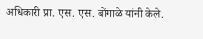अधिकारी प्रा. एस. एस. बोंगाळे यांनी केले.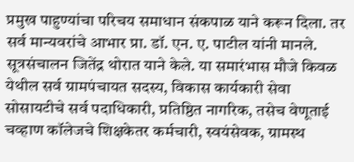प्रमुख पाहुण्यांचा परिचय समाधान संकपाळ याने करून दिला. तर सर्व मान्यवरांचे आभार प्रा. डॉ. एन. ए. पाटील यांनी मानले. सूत्रसंचालन जितेंद्र थोरात याने केले. या समारंभास मौजे किवळ येथील सर्व ग्रामपंचायत सदस्य, विकास कार्यकारी सेवा सोसायटीचे सर्व पदाधिकारी, प्रतिष्ठित नागरिक, तसेच वेणूताई चव्हाण कॉलेजचे शिक्षकेतर कर्मचारी, स्वयंसेवक, ग्रामस्थ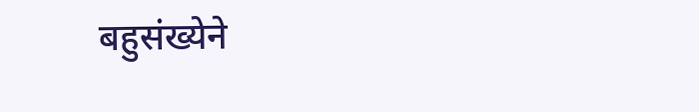बहुसंख्येने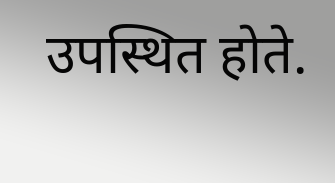उपस्थित होते.